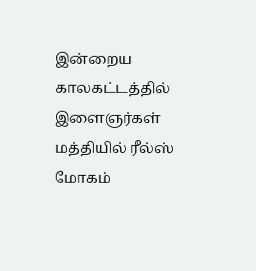இன்றைய காலகட்டத்தில் இளைஞர்கள் மத்தியில் ரீல்ஸ் மோகம்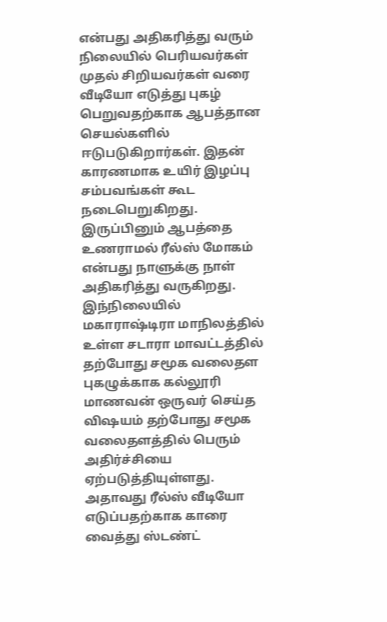என்பது அதிகரித்து வரும் நிலையில் பெரியவர்கள் முதல் சிறியவர்கள் வரை வீடியோ எடுத்து புகழ் பெறுவதற்காக ஆபத்தான செயல்களில் ஈடுபடுகிறார்கள். இதன் காரணமாக உயிர் இழப்பு சம்பவங்கள் கூட நடைபெறுகிறது. இருப்பினும் ஆபத்தை உணராமல் ரீல்ஸ் மோகம் என்பது நாளுக்கு நாள் அதிகரித்து வருகிறது.
இந்நிலையில் மகாராஷ்டிரா மாநிலத்தில் உள்ள சடாரா மாவட்டத்தில் தற்போது சமூக வலைதள புகழுக்காக கல்லூரி மாணவன் ஒருவர் செய்த விஷயம் தற்போது சமூக வலைதளத்தில் பெரும் அதிர்ச்சியை ஏற்படுத்தியுள்ளது. அதாவது ரீல்ஸ் வீடியோ எடுப்பதற்காக காரை வைத்து ஸ்டண்ட்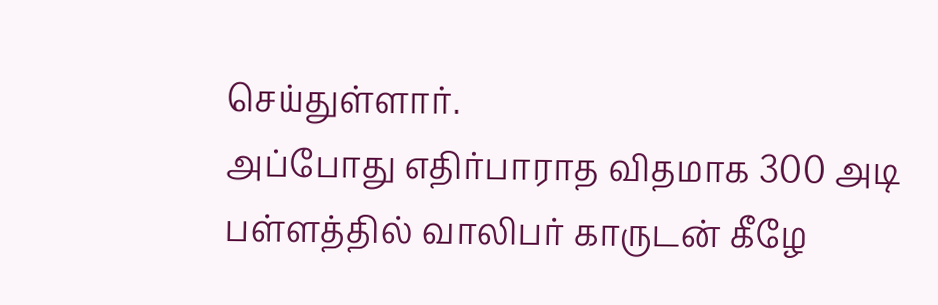செய்துள்ளார்.
அப்போது எதிர்பாராத விதமாக 300 அடி பள்ளத்தில் வாலிபர் காருடன் கீழே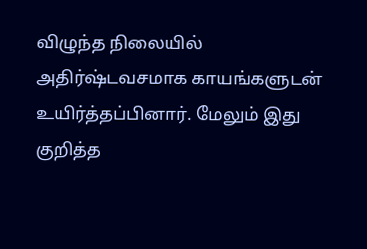விழுந்த நிலையில் அதிர்ஷ்டவசமாக காயங்களுடன் உயிர்த்தப்பினார். மேலும் இது குறித்த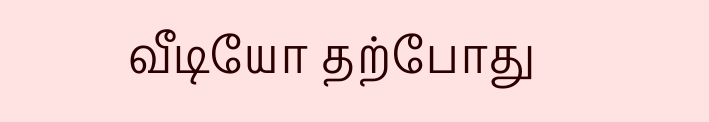வீடியோ தற்போது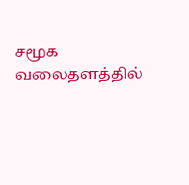சமூக வலைதளத்தில்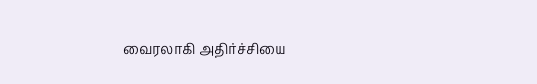வைரலாகி அதிர்ச்சியை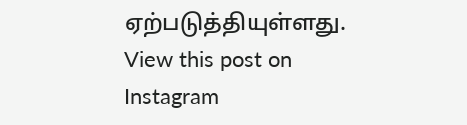ஏற்படுத்தியுள்ளது.
View this post on Instagram